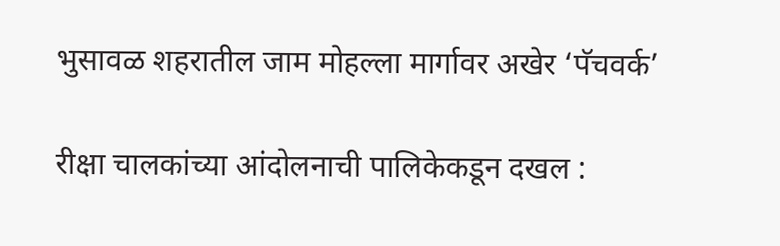भुसावळ शहरातील जाम मोहल्ला मार्गावर अखेर ‘पॅचवर्क’

रीक्षा चालकांच्या आंदोलनाची पालिकेकडून दखल :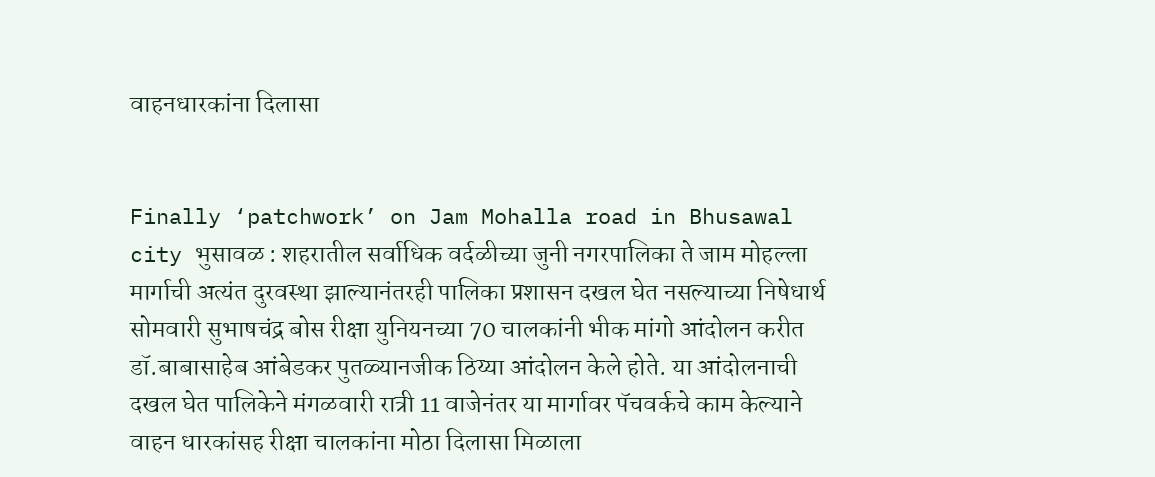वाहनधारकांना दिलासा


Finally ‘patchwork’ on Jam Mohalla road in Bhusawal city भुसावळ : शहरातील सर्वाधिक वर्दळीच्या जुनी नगरपालिका ते जाम मोहल्ला मार्गाची अत्यंत दुरवस्था झाल्यानंतरही पालिका प्रशासन दखल घेत नसल्याच्या निषेधार्थ सोमवारी सुभाषचंद्र बोस रीक्षा युनियनच्या 70 चालकांनी भीक मांगो आंदोलन करीत डॉ.बाबासाहेब आंबेडकर पुतळ्यानजीक ठिय्या आंदोलन केले होते. या आंदोलनाची दखल घेत पालिकेने मंगळवारी रात्री 11 वाजेनंतर या मार्गावर पॅचवर्कचे काम केल्याने वाहन धारकांसह रीक्षा चालकांना मोठा दिलासा मिळाला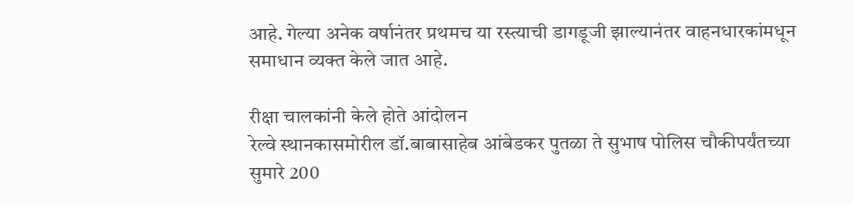आहे. गेल्या अनेक वर्षानंतर प्रथमच या रस्त्याची डागडूजी झाल्यानंतर वाहनधारकांमधून समाधान व्यक्त केले जात आहे.

रीक्षा चालकांनी केले होते आंदोलन
रेल्वे स्थानकासमोरील डॉ.बाबासाहेब आंबेडकर पुतळा ते सुभाष पोलिस चौकीपर्यंतच्या सुमारे 200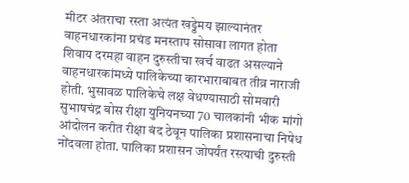मीटर अंतराचा रस्ता अत्यंत खड्डेमय झाल्यानंतर वाहनधारकांना प्रचंड मनस्ताप सोसावा लागत होता शिवाय दरमहा वाहन दुरुस्तीचा खर्च वाढत असल्याने वाहनधारकांमध्ये पालिकेच्या कारभाराबाबत तीव्र नाराजी होती. भुसावळ पालिकेचे लक्ष वेधण्यासाठी सोमवारी सुभाषचंद्र बोस रीक्षा युनियनच्या 70 चालकांनी भीक मांगो आंदोलन करीत रीक्षा बंद ठेवून पालिका प्रशासनाचा निषेध नोंदवला होता. पालिका प्रशासन जोपर्यंत रस्त्याची दुरुस्ती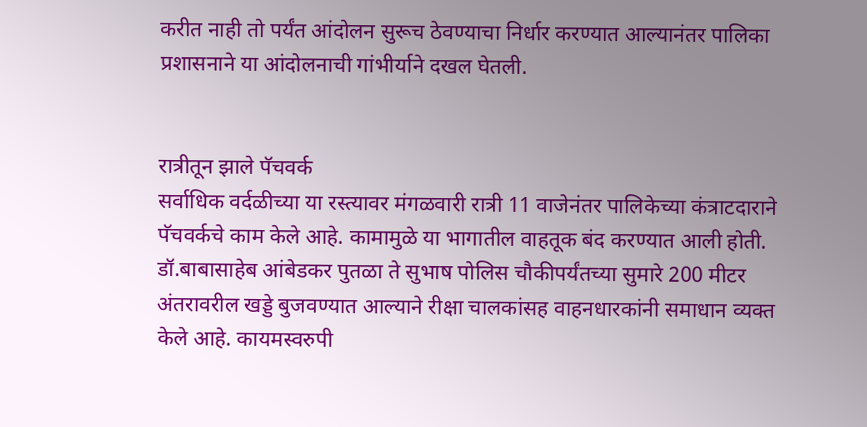करीत नाही तो पर्यंत आंदोलन सुरूच ठेवण्याचा निर्धार करण्यात आल्यानंतर पालिका प्रशासनाने या आंदोलनाची गांभीर्याने दखल घेतली.


रात्रीतून झाले पॅचवर्क
सर्वाधिक वर्दळीच्या या रस्त्यावर मंगळवारी रात्री 11 वाजेनंतर पालिकेच्या कंत्राटदाराने पॅचवर्कचे काम केले आहे. कामामुळे या भागातील वाहतूक बंद करण्यात आली होती. डॉ.बाबासाहेब आंबेडकर पुतळा ते सुभाष पोलिस चौकीपर्यंतच्या सुमारे 200 मीटर अंतरावरील खड्डे बुजवण्यात आल्याने रीक्षा चालकांसह वाहनधारकांनी समाधान व्यक्त केले आहे. कायमस्वरुपी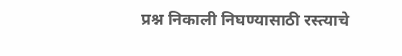प्रश्न निकाली निघण्यासाठी रस्त्याचे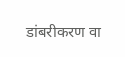डांबरीकरण वा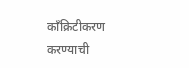काँक्रिटीकरण करण्याची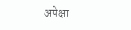अपेक्षा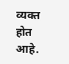व्यक्त होत आहे.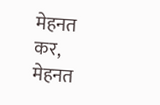मेहनत कर, मेहनत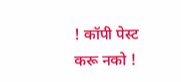! कॉपी पेस्ट करू नको !